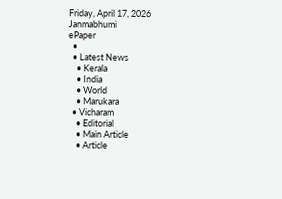Friday, April 17, 2026
Janmabhumi
ePaper
  •
  • Latest News
    • Kerala
    • India
    • World
    • Marukara
  • Vicharam
    • Editorial
    • Main Article
    • Article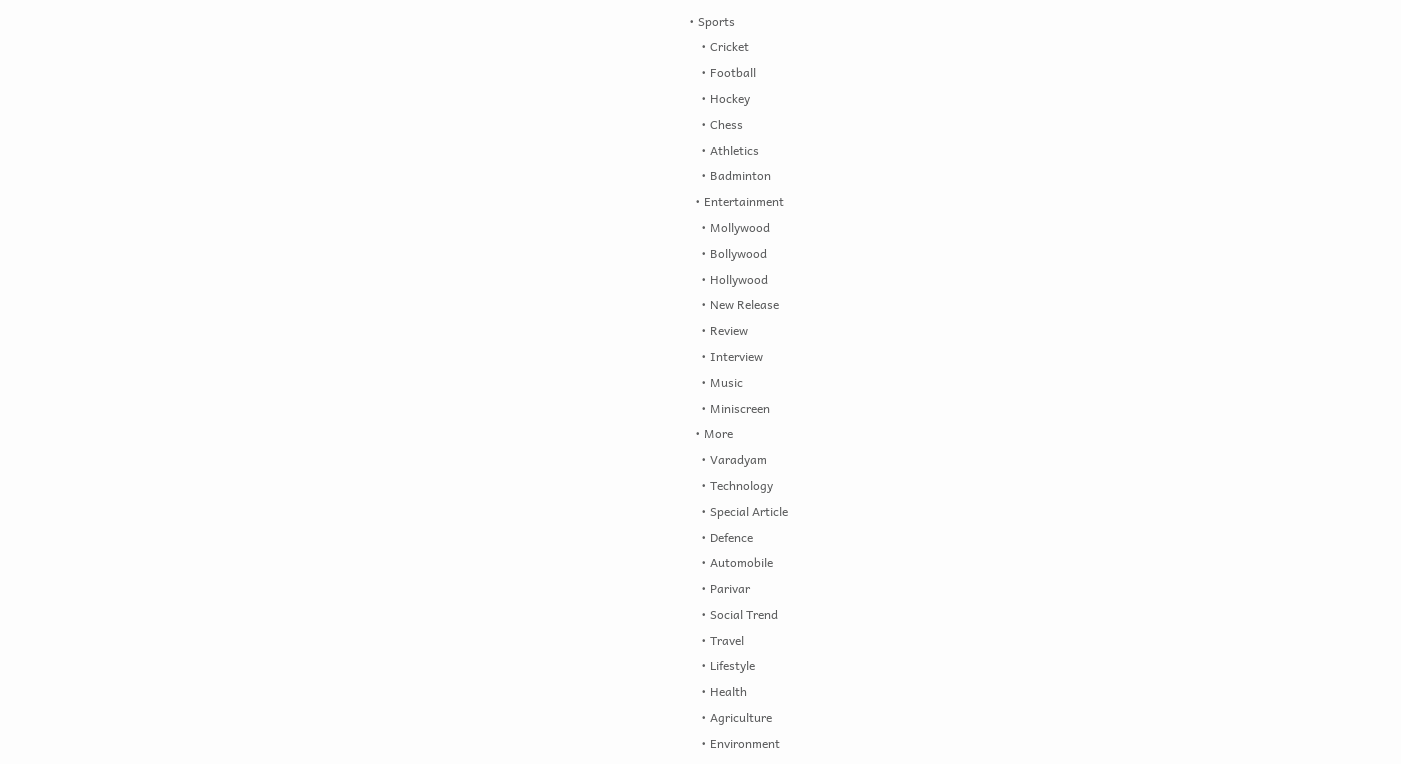• Sports
    • Cricket
    • Football
    • Hockey
    • Chess
    • Athletics
    • Badminton
  • Entertainment
    • Mollywood
    • Bollywood
    • Hollywood
    • New Release
    • Review
    • Interview
    • Music
    • Miniscreen
  • More
    • Varadyam
    • Technology
    • Special Article
    • Defence
    • Automobile
    • Parivar
    • Social Trend
    • Travel
    • Lifestyle
    • Health
    • Agriculture
    • Environment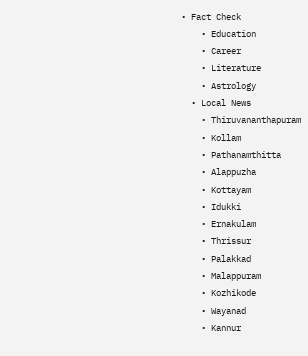• Fact Check
    • Education
    • Career
    • Literature
    • Astrology
  • Local News
    • Thiruvananthapuram
    • Kollam
    • Pathanamthitta
    • Alappuzha
    • Kottayam
    • Idukki
    • Ernakulam
    • Thrissur
    • Palakkad
    • Malappuram
    • Kozhikode
    • Wayanad
    • Kannur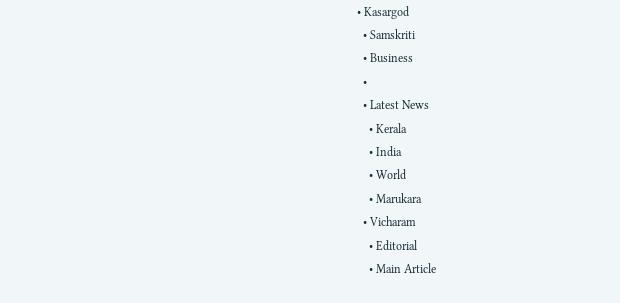• Kasargod
  • Samskriti
  • Business
  •
  • Latest News
    • Kerala
    • India
    • World
    • Marukara
  • Vicharam
    • Editorial
    • Main Article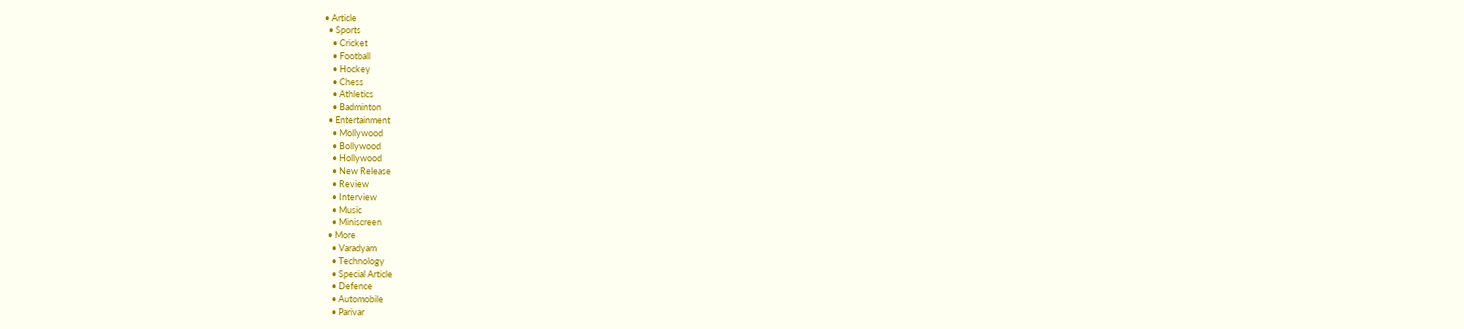• Article
  • Sports
    • Cricket
    • Football
    • Hockey
    • Chess
    • Athletics
    • Badminton
  • Entertainment
    • Mollywood
    • Bollywood
    • Hollywood
    • New Release
    • Review
    • Interview
    • Music
    • Miniscreen
  • More
    • Varadyam
    • Technology
    • Special Article
    • Defence
    • Automobile
    • Parivar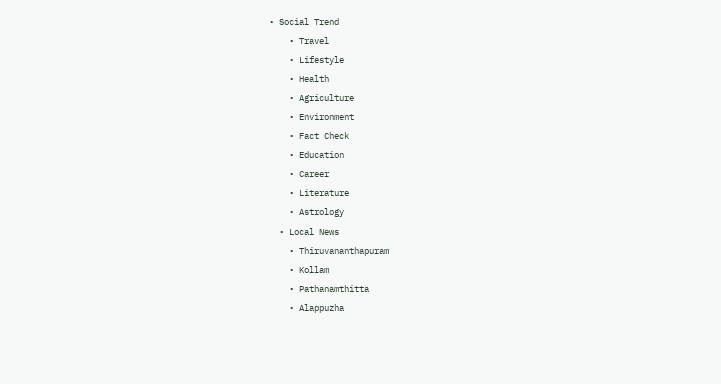• Social Trend
    • Travel
    • Lifestyle
    • Health
    • Agriculture
    • Environment
    • Fact Check
    • Education
    • Career
    • Literature
    • Astrology
  • Local News
    • Thiruvananthapuram
    • Kollam
    • Pathanamthitta
    • Alappuzha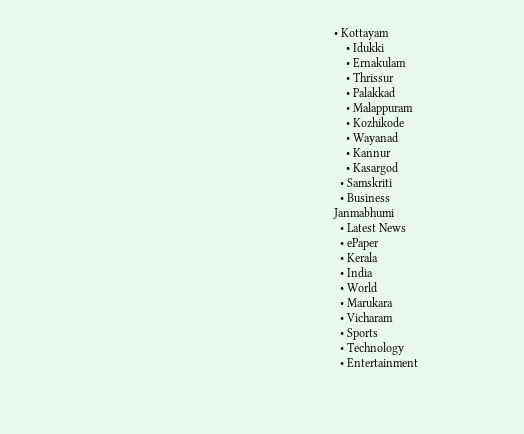• Kottayam
    • Idukki
    • Ernakulam
    • Thrissur
    • Palakkad
    • Malappuram
    • Kozhikode
    • Wayanad
    • Kannur
    • Kasargod
  • Samskriti
  • Business
Janmabhumi
  • Latest News
  • ePaper
  • Kerala
  • India
  • World
  • Marukara
  • Vicharam
  • Sports
  • Technology
  • Entertainment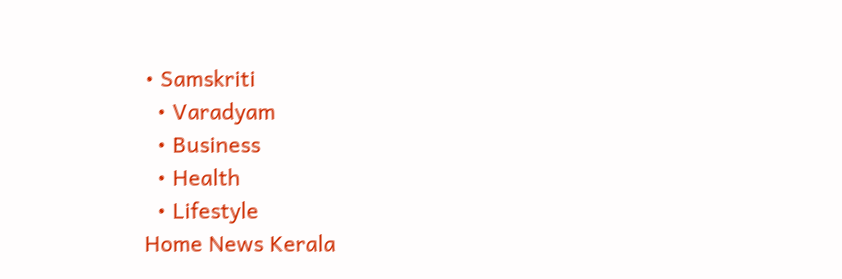• Samskriti
  • Varadyam
  • Business
  • Health
  • Lifestyle
Home News Kerala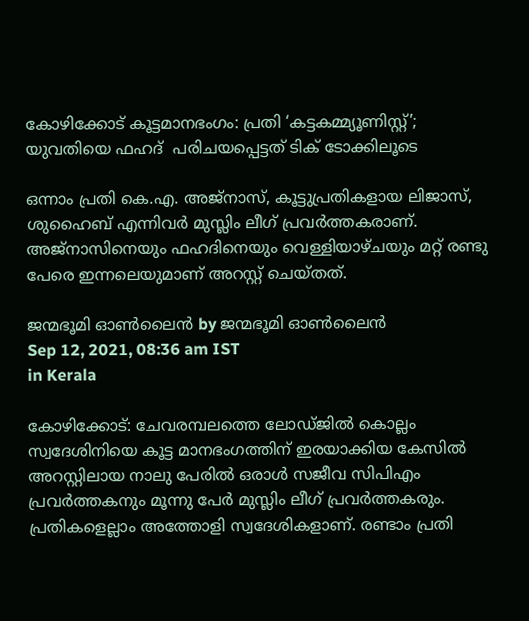കോഴിക്കോട് കൂട്ടമാനഭംഗം: പ്രതി ‘കട്ടകമ്മ്യൂണിസ്റ്റ്’; യുവതിയെ ഫഹദ്  പരിചയപ്പെട്ടത് ടിക് ടോക്കിലൂടെ

ഒന്നാം പ്രതി കെ.എ. അജ്‌നാസ്, കൂട്ടുപ്രതികളായ ലിജാസ്, ശുഹൈബ് എന്നിവര്‍ മുസ്ലിം ലീഗ് പ്രവര്‍ത്തകരാണ്. അജ്‌നാസിനെയും ഫഹദിനെയും വെള്ളിയാഴ്ചയും മറ്റ് രണ്ടു പേരെ ഇന്നലെയുമാണ് അറസ്റ്റ് ചെയ്തത്.

ജന്മഭൂമി ഓണ്‍ലൈന്‍ by ജന്മഭൂമി ഓണ്‍ലൈന്‍
Sep 12, 2021, 08:36 am IST
in Kerala

കോഴിക്കോട്: ചേവരമ്പലത്തെ ലോഡ്ജില്‍ കൊല്ലം സ്വദേശിനിയെ കൂട്ട മാനഭംഗത്തിന് ഇരയാക്കിയ കേസില്‍ അറസ്റ്റിലായ നാലു പേരില്‍ ഒരാള്‍ സജീവ സിപിഎം പ്രവര്‍ത്തകനും മൂന്നു പേര്‍ മുസ്ലിം ലീഗ് പ്രവര്‍ത്തകരും. പ്രതികളെല്ലാം അത്തോളി സ്വദേശികളാണ്. രണ്ടാം പ്രതി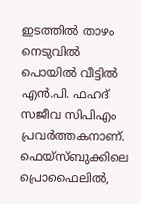ഇടത്തില്‍ താഴം നെടുവില്‍ പൊയില്‍ വീട്ടില്‍ എന്‍.പി. ഫഹദ് സജീവ സിപിഎം പ്രവര്‍ത്തകനാണ്. ഫെയ്‌സ്ബുക്കിലെ പ്രൊഫൈലില്‍,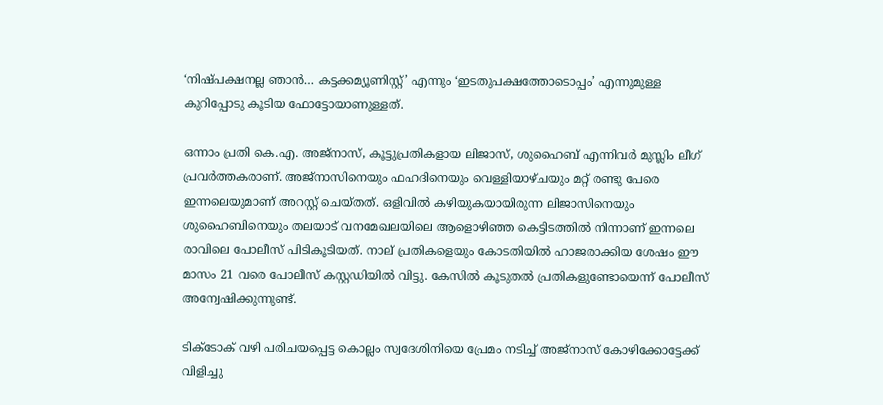‘നിഷ്പക്ഷനല്ല ഞാന്‍… കട്ടക്കമ്യൂണിസ്റ്റ്’ എന്നും ‘ഇടതുപക്ഷത്തോടൊപ്പം’ എന്നുമുള്ള കുറിപ്പോടു കൂടിയ ഫോട്ടോയാണുള്ളത്.

ഒന്നാം പ്രതി കെ.എ. അജ്‌നാസ്, കൂട്ടുപ്രതികളായ ലിജാസ്, ശുഹൈബ് എന്നിവര്‍ മുസ്ലിം ലീഗ് പ്രവര്‍ത്തകരാണ്. അജ്‌നാസിനെയും ഫഹദിനെയും വെള്ളിയാഴ്ചയും മറ്റ് രണ്ടു പേരെ ഇന്നലെയുമാണ് അറസ്റ്റ് ചെയ്തത്. ഒളിവില്‍ കഴിയുകയായിരുന്ന ലിജാസിനെയും ശുഹൈബിനെയും തലയാട് വനമേഖലയിലെ ആളൊഴിഞ്ഞ കെട്ടിടത്തില്‍ നിന്നാണ് ഇന്നലെ രാവിലെ പോലീസ് പിടികൂടിയത്. നാല് പ്രതികളെയും കോടതിയില്‍ ഹാജരാക്കിയ ശേഷം ഈ മാസം 21 വരെ പോലീസ് കസ്റ്റഡിയില്‍ വിട്ടു. കേസില്‍ കൂടുതല്‍ പ്രതികളുണ്ടോയെന്ന് പോലീസ് അന്വേഷിക്കുന്നുണ്ട്.

ടിക്‌ടോക് വഴി പരിചയപ്പെട്ട കൊല്ലം സ്വദേശിനിയെ പ്രേമം നടിച്ച് അജ്‌നാസ് കോഴിക്കോട്ടേക്ക് വിളിച്ചു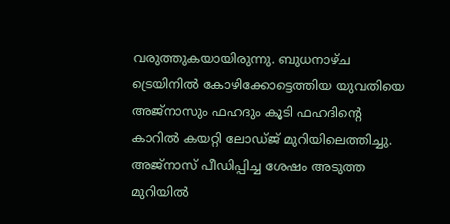വരുത്തുകയായിരുന്നു. ബുധനാഴ്ച ട്രെയിനില്‍ കോഴിക്കോട്ടെത്തിയ യുവതിയെ അജ്‌നാസും ഫഹദും കൂടി ഫഹദിന്റെ കാറില്‍ കയറ്റി ലോഡ്ജ് മുറിയിലെത്തിച്ചു. അജ്‌നാസ് പീഡിപ്പിച്ച ശേഷം അടുത്ത മുറിയില്‍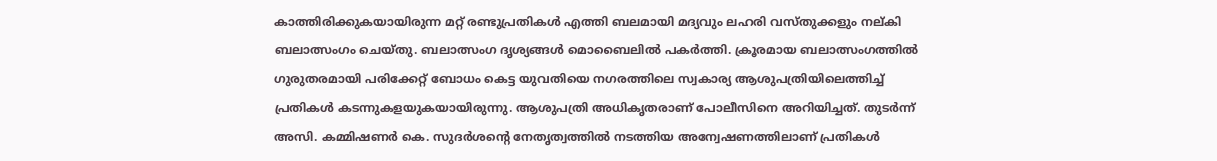കാത്തിരിക്കുകയായിരുന്ന മറ്റ് രണ്ടുപ്രതികള്‍ എത്തി ബലമായി മദ്യവും ലഹരി വസ്തുക്കളും നല്കി ബലാത്സംഗം ചെയ്തു. ബലാത്സംഗ ദൃശ്യങ്ങള്‍ മൊബൈലില്‍ പകര്‍ത്തി. ക്രൂരമായ ബലാത്സംഗത്തില്‍ ഗുരുതരമായി പരിക്കേറ്റ് ബോധം കെട്ട യുവതിയെ നഗരത്തിലെ സ്വകാര്യ ആശുപത്രിയിലെത്തിച്ച് പ്രതികള്‍ കടന്നുകളയുകയായിരുന്നു. ആശുപത്രി അധികൃതരാണ് പോലീസിനെ അറിയിച്ചത്. തുടര്‍ന്ന് അസി. കമ്മിഷണര്‍ കെ. സുദര്‍ശന്റെ നേതൃത്വത്തില്‍ നടത്തിയ അന്വേഷണത്തിലാണ് പ്രതികള്‍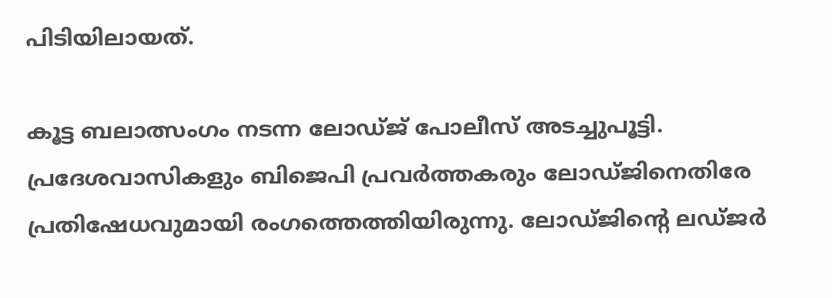പിടിയിലായത്.

കൂട്ട ബലാത്സംഗം നടന്ന ലോഡ്ജ് പോലീസ് അടച്ചുപൂട്ടി. പ്രദേശവാസികളും ബിജെപി പ്രവര്‍ത്തകരും ലോഡ്ജിനെതിരേ പ്രതിഷേധവുമായി രംഗത്തെത്തിയിരുന്നു. ലോഡ്ജിന്റെ ലഡ്ജര്‍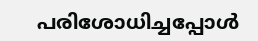പരിശോധിച്ചപ്പോള്‍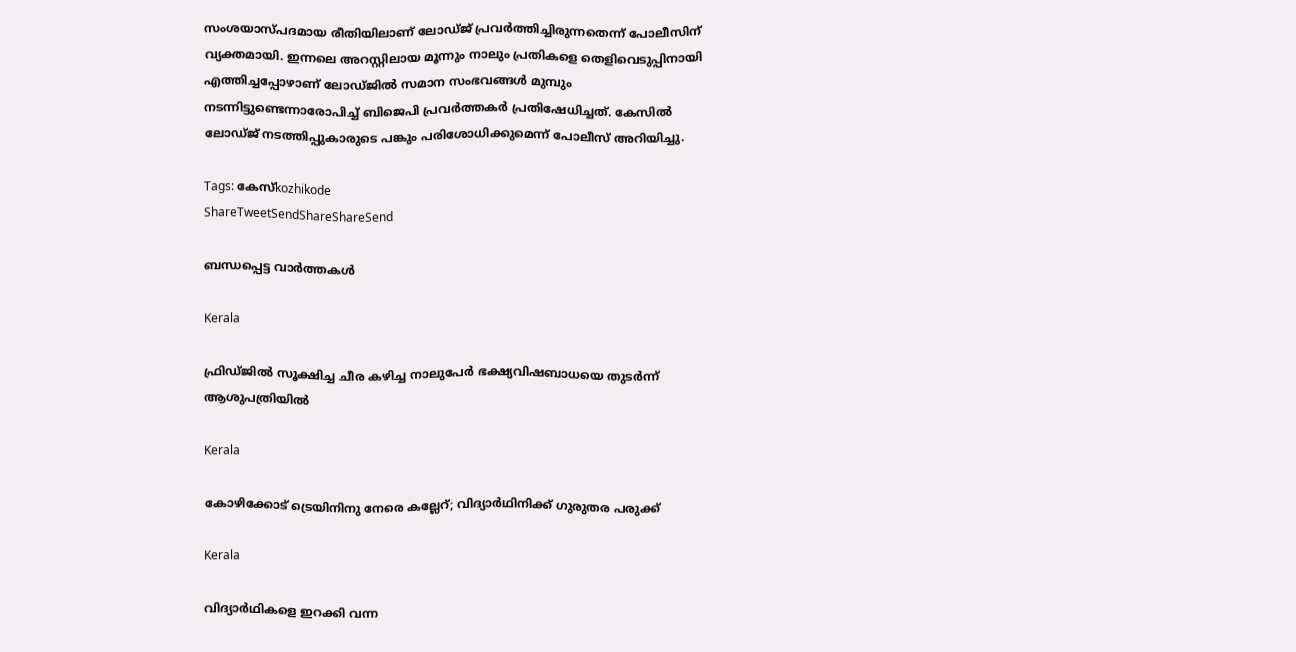സംശയാസ്പദമായ രീതിയിലാണ് ലോഡ്ജ് പ്രവര്‍ത്തിച്ചിരുന്നതെന്ന് പോലീസിന് വ്യക്തമായി. ഇന്നലെ അറസ്റ്റിലായ മൂന്നും നാലും പ്രതികളെ തെളിവെടുപ്പിനായി എത്തിച്ചപ്പോഴാണ് ലോഡ്ജില്‍ സമാന സംഭവങ്ങള്‍ മുമ്പും നടന്നിട്ടുണ്ടെന്നാരോപിച്ച് ബിജെപി പ്രവര്‍ത്തകര്‍ പ്രതിഷേധിച്ചത്. കേസില്‍ ലോഡ്ജ് നടത്തിപ്പുകാരുടെ പങ്കും പരിശോധിക്കുമെന്ന് പോലീസ് അറിയിച്ചു.

Tags: കേസ്kozhikode
ShareTweetSendShareShareSend

ബന്ധപ്പെട്ട വാര്‍ത്തകള്‍

Kerala

ഫ്രിഡ്ജിൽ സൂക്ഷിച്ച ചീര കഴിച്ച നാലുപേർ ഭക്ഷ്യവിഷബാധയെ തുടർന്ന് ആശുപത്രിയിൽ

Kerala

കോഴിക്കോട് ട്രെയിനിനു നേരെ കല്ലേറ്; വിദ്യാര്‍ഥിനിക്ക് ഗുരുതര പരുക്ക്

Kerala

വിദ്യാര്‍ഥികളെ ഇറക്കി വന്ന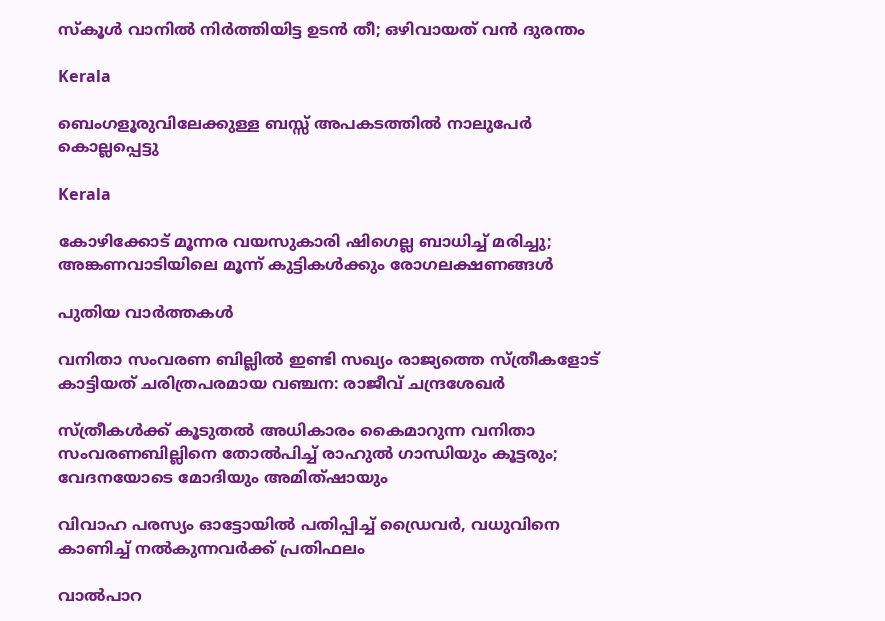സ്‌കൂള്‍ വാനില്‍ നിര്‍ത്തിയിട്ട ഉടന്‍ തീ; ഒഴിവായത് വൻ ദുരന്തം

Kerala

ബെംഗളൂരുവിലേക്കുള്ള ബസ്സ് അപകടത്തിൽ നാലുപേർ കൊല്ലപ്പെട്ടു

Kerala

കോഴിക്കോട് മൂന്നര വയസുകാരി ഷിഗെല്ല ബാധിച്ച് മരിച്ചു; അങ്കണവാടിയിലെ മൂന്ന് കുട്ടികൾക്കും രോഗലക്ഷണങ്ങൾ

പുതിയ വാര്‍ത്തകള്‍

വനിതാ സംവരണ ബില്ലില്‍ ഇണ്ടി സഖ്യം രാജ്യത്തെ സ്ത്രീകളോട് കാട്ടിയത് ചരിത്രപരമായ വഞ്ചന: രാജീവ് ചന്ദ്രശേഖര്‍

സ്ത്രീകള്‍ക്ക് കൂടുതല്‍ അധികാരം കൈമാറുന്ന വനിതാ സംവരണബില്ലിനെ തോല്‍പിച്ച് രാഹുല്‍ ഗാന്ധിയും കൂട്ടരും; വേദനയോടെ മോദിയും അമിത്ഷായും

വിവാഹ പരസ്യം ഓട്ടോയില്‍ പതിപ്പിച്ച് ഡ്രൈവര്‍, വധുവിനെ കാണിച്ച് നല്‍കുന്നവര്‍ക്ക് പ്രതിഫലം

വാല്‍പാറ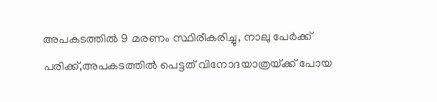അപകടത്തില്‍ 9 മരണം സ്ഥിരീകരിച്ചു, നാലു പേര്‍ക്ക് പരിക്ക്,അപകടത്തില്‍ പെട്ടത് വിനോദയാത്രയ്‌ക്ക് പോയ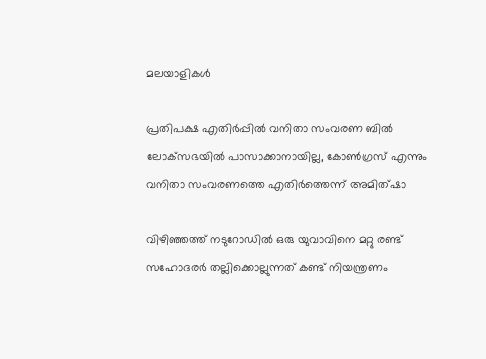മലയാളികള്‍

പ്രതിപക്ഷ എതിര്‍പ്പില്‍ വനിതാ സംവരണ ബില്‍ ലോക്‌സഭയില്‍ പാസാക്കാനായില്ല, കോണ്‍ഗ്രസ് എന്നും വനിതാ സംവരണത്തെ എതിര്‍ത്തെന്ന് അമിത്ഷാ

വിഴിഞ്ഞത്ത് നടുറോഡില്‍ ഒരു യുവാവിനെ മറ്റു രണ്ട് സഹോദരര്‍ തല്ലിക്കൊല്ലുന്നത് കണ്ട് നിയന്ത്രണം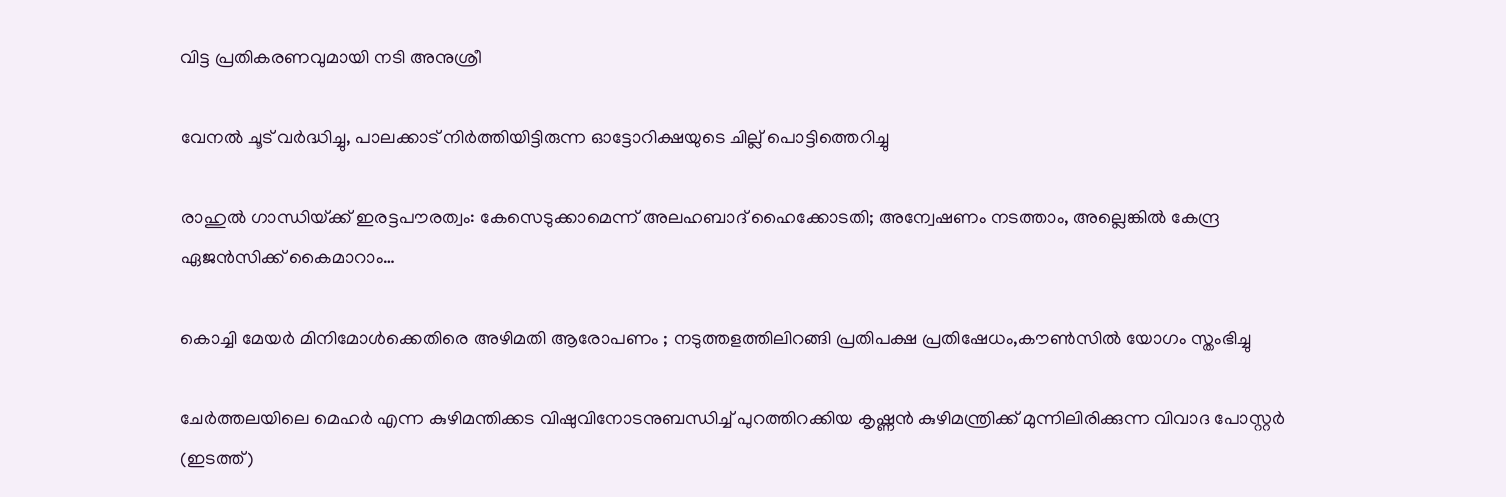വിട്ട പ്രതികരണവുമായി നടി അനുശ്രീ

വേനല്‍ ചൂട് വര്‍ദ്ധിച്ചു, പാലക്കാട് നിര്‍ത്തിയിട്ടിരുന്ന ഓട്ടോറിക്ഷയുടെ ചില്ല് പൊട്ടിത്തെറിച്ചു

രാഹുൽ ഗാന്ധിയ്‌ക്ക് ഇരട്ടപൗരത്വം: കേസെടുക്കാമെന്ന് അലഹബാദ് ഹൈക്കോടതി; അന്വേഷണം നടത്താം, അല്ലെങ്കില്‍ കേന്ദ്ര ഏജൻസിക്ക് കൈമാറാം…

കൊച്ചി മേയര്‍ മിനിമോള്‍ക്കെതിരെ അഴിമതി ആരോപണം ; നടുത്തളത്തിലിറങ്ങി പ്രതിപക്ഷ പ്രതിഷേധം,കൗണ്‍സില്‍ യോഗം സ്തംഭിച്ചു

ചേര്‍ത്തലയിലെ മെഹര്‍ എന്ന കുഴിമന്തിക്കട വിഷുവിനോടനുബന്ധിച്ച് പുറത്തിറക്കിയ കൃഷ്ണന്‍ കുഴിമന്ത്രിക്ക് മുന്നിലിരിക്കുന്ന വിവാദ പോസ്റ്റര്‍ (ഇടത്ത്)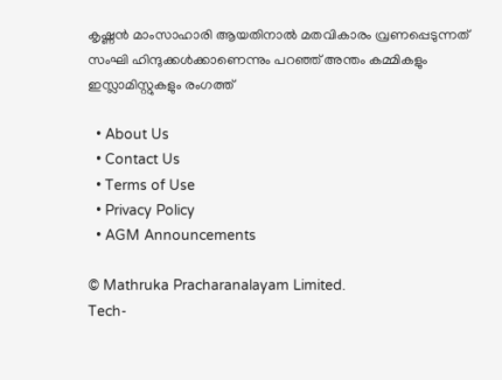കൃഷ്ണൻ മാംസാഹാരി ആയതിനാല്‍ മതവികാരം വ്രണപ്പെടുന്നത് സംഘി ഹിന്ദുക്കൾക്കാണെന്നും പറഞ്ഞ് അന്തം കമ്മികളും ഇസ്ലാമിസ്റ്റുകളും രംഗത്ത്

  • About Us
  • Contact Us
  • Terms of Use
  • Privacy Policy
  • AGM Announcements

© Mathruka Pracharanalayam Limited.
Tech-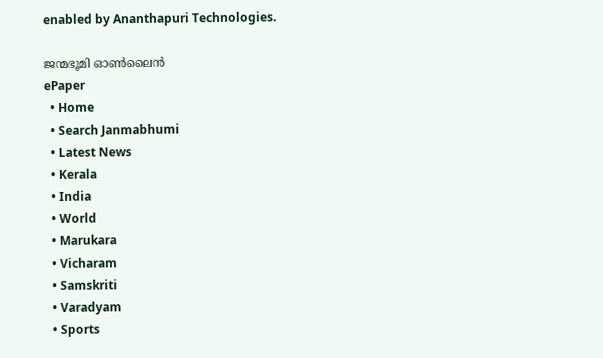enabled by Ananthapuri Technologies.

ജന്മഭൂമി ഓണ്‍ലൈന്‍
ePaper
  • Home
  • Search Janmabhumi
  • Latest News
  • Kerala
  • India
  • World
  • Marukara
  • Vicharam
  • Samskriti
  • Varadyam
  • Sports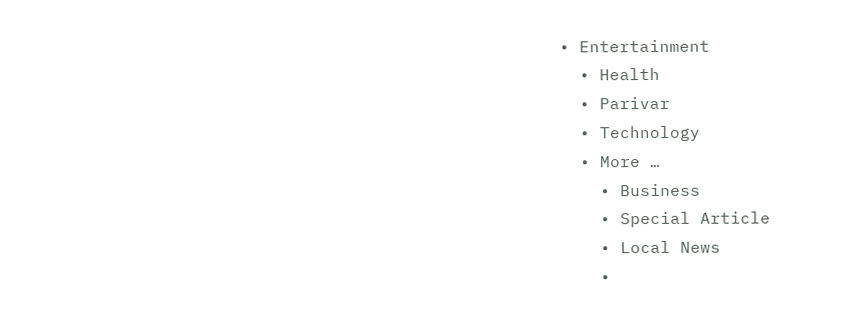• Entertainment
  • Health
  • Parivar
  • Technology
  • More …
    • Business
    • Special Article
    • Local News
    •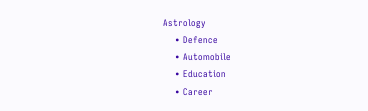Astrology
    • Defence
    • Automobile
    • Education
    • Career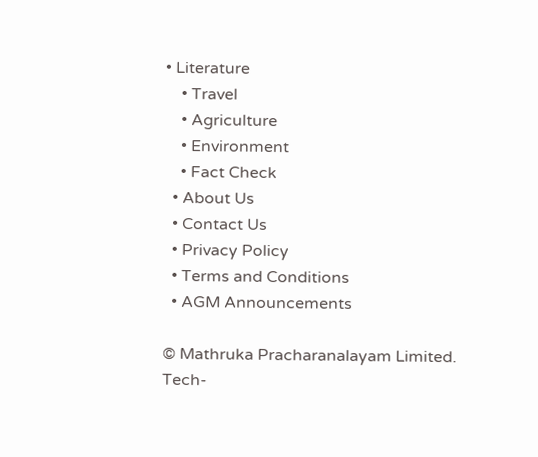• Literature
    • Travel
    • Agriculture
    • Environment
    • Fact Check
  • About Us
  • Contact Us
  • Privacy Policy
  • Terms and Conditions
  • AGM Announcements

© Mathruka Pracharanalayam Limited.
Tech-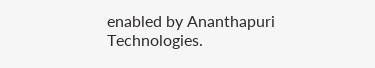enabled by Ananthapuri Technologies.